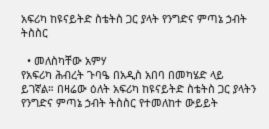አፍሪካ ከዩናይትድ ስቴትስ ጋር ያላት የንግድና ምጣኔ ኃብት ትስስር

  • መለስካቸው አምሃ
የአፍሪካ ሕብረት ጉባዔ በአዲስ አበባ በመካሄድ ላይ ይገኛል። በዛሬው ዕለት አፍሪካ ከዩናይትድ ስቴትስ ጋር ያላትን የንግድና ምጣኔ ኃብት ትስስር የተመለከተ ውይይት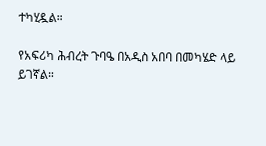ተካሂዷል።

የአፍሪካ ሕብረት ጉባዔ በአዲስ አበባ በመካሄድ ላይ ይገኛል።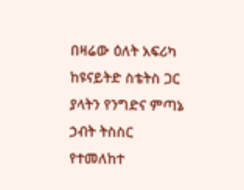በዛሬው ዕለት አፍሪካ ከዩናይትድ ስቴትስ ጋር ያላትን የንግድና ምጣኔ ኃብት ትስስር የተመለከተ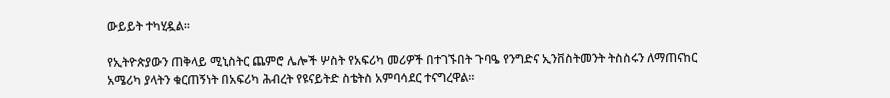ውይይት ተካሂዷል።

የኢትዮጵያውን ጠቅላይ ሚኒስትር ጨምሮ ሌሎች ሦስት የአፍሪካ መሪዎች በተገኙበት ጉባዔ የንግድና ኢንቨስትመንት ትስስሩን ለማጠናከር አሜሪካ ያላትን ቁርጠኝነት በአፍሪካ ሕብረት የዩናይትድ ስቴትስ አምባሳደር ተናግረዋል።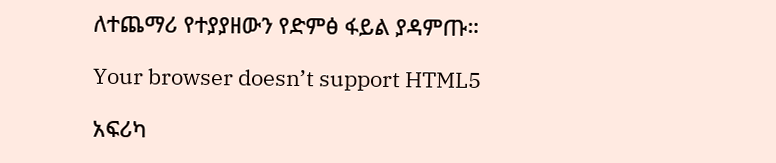ለተጨማሪ የተያያዘውን የድምፅ ፋይል ያዳምጡ።

Your browser doesn’t support HTML5

አፍሪካ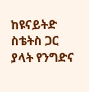ከዩናይትድ ስቴትስ ጋር ያላት የንግድና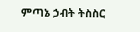ምጣኔ ኃብት ትስስር